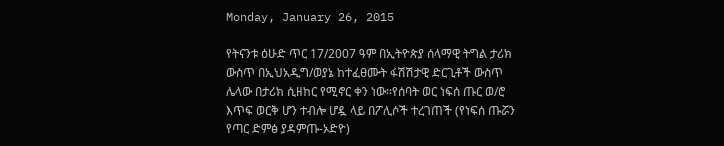Monday, January 26, 2015

የትናንቱ ዕሁድ ጥር 17/2007 ዓም በኢትዮጵያ ሰላማዊ ትግል ታሪክ ውስጥ በኢህአዲግ/ወያኔ ከተፈፀሙት ፋሽሽታዊ ድርጊቶች ውስጥ ሌላው በታሪክ ሲዘከር የሚኖር ቀን ነው።የሰባት ወር ነፍሰ ጡር ወ/ሮ እጥፍ ወርቅ ሆን ተብሎ ሆዷ ላይ በፖሊሶች ተረገጠች (የነፍሰ ጡሯን የጣር ድምፅ ያዳምጡ-ኦድዮ)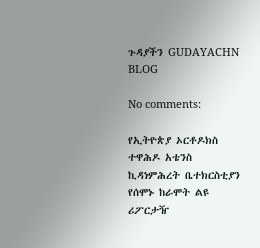ጉዳያችን GUDAYACHN BLOG

No comments:

የኢትዮጵያ ኦርቶዶክስ ተዋሕዶ አቴንስ ኪዳነምሕረት ቤተክርስቲያን የሰሞኑ ከራሞት ልዩ ሪፖርታዥ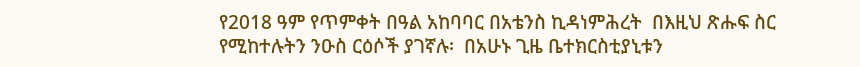የ2018 ዓም የጥምቀት በዓል አከባባር በአቴንስ ኪዳነምሕረት  በእዚህ ጽሑፍ ስር የሚከተሉትን ንዑስ ርዕሶች ያገኛሉ፡  በአሁኑ ጊዜ ቤተክርስቲያኒቱን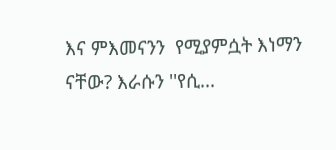እና ምእመናንን  የሚያምሷት እነማን ናቸው? እራሱን ''የሲ...